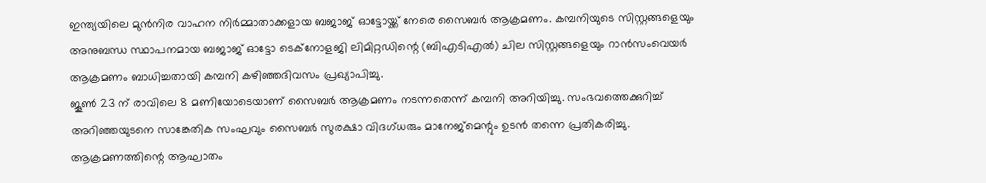ഇന്ത്യയിലെ മുൻനിര വാഹന നിർമ്മാതാക്കളായ ബജാജ് ഓട്ടോയ്ക്ക് നേരെ സൈബർ ആക്രമണം. കമ്പനിയുടെ സിസ്റ്റങ്ങളെയും അനുബന്ധ സ്ഥാപനമായ ബജാജ് ഓട്ടോ ടെക്നോളജി ലിമിറ്റഡിന്റെ (ബിഎടിഎൽ) ചില സിസ്റ്റങ്ങളെയും റാൻസംവെയർ ആക്രമണം ബാധിച്ചതായി കമ്പനി കഴിഞ്ഞദിവസം പ്രഖ്യാപിച്ചു.
ജൂൺ 23 ന് രാവിലെ 8 മണിയോടെയാണ് സൈബർ ആക്രമണം നടന്നതെന്ന് കമ്പനി അറിയിച്ചു. സംഭവത്തെക്കുറിച്ച് അറിഞ്ഞയുടനെ സാങ്കേതിക സംഘവും സൈബർ സുരക്ഷാ വിദഗ്ധരും മാനേജ്മെന്റും ഉടൻ തന്നെ പ്രതികരിച്ചു. ആക്രമണത്തിന്റെ ആഘാതം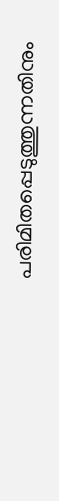പരിമിതപ്പെടുത്തുന്നതിനും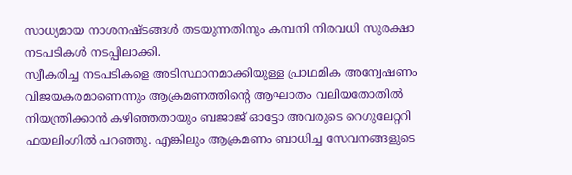സാധ്യമായ നാശനഷ്ടങ്ങൾ തടയുന്നതിനും കമ്പനി നിരവധി സുരക്ഷാ നടപടികൾ നടപ്പിലാക്കി.
സ്വീകരിച്ച നടപടികളെ അടിസ്ഥാനമാക്കിയുള്ള പ്രാഥമിക അന്വേഷണം വിജയകരമാണെന്നും ആക്രമണത്തിന്റെ ആഘാതം വലിയതോതിൽ നിയന്ത്രിക്കാൻ കഴിഞ്ഞതായും ബജാജ് ഓട്ടോ അവരുടെ റെഗുലേറ്ററി ഫയലിംഗിൽ പറഞ്ഞു. എങ്കിലും ആക്രമണം ബാധിച്ച സേവനങ്ങളുടെ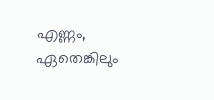എണ്ണം, ഏതെങ്കിലും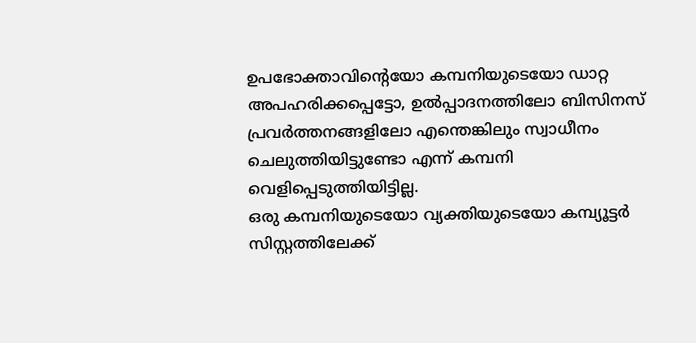ഉപഭോക്താവിന്റെയോ കമ്പനിയുടെയോ ഡാറ്റ അപഹരിക്കപ്പെട്ടോ, ഉൽപ്പാദനത്തിലോ ബിസിനസ് പ്രവർത്തനങ്ങളിലോ എന്തെങ്കിലും സ്വാധീനം ചെലുത്തിയിട്ടുണ്ടോ എന്ന് കമ്പനി വെളിപ്പെടുത്തിയിട്ടില്ല.
ഒരു കമ്പനിയുടെയോ വ്യക്തിയുടെയോ കമ്പ്യൂട്ടർ സിസ്റ്റത്തിലേക്ക്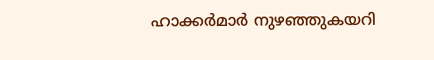ഹാക്കർമാർ നുഴഞ്ഞുകയറി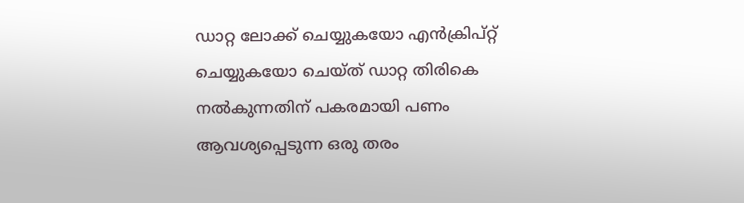ഡാറ്റ ലോക്ക് ചെയ്യുകയോ എൻക്രിപ്റ്റ് ചെയ്യുകയോ ചെയ്ത് ഡാറ്റ തിരികെ നൽകുന്നതിന് പകരമായി പണം ആവശ്യപ്പെടുന്ന ഒരു തരം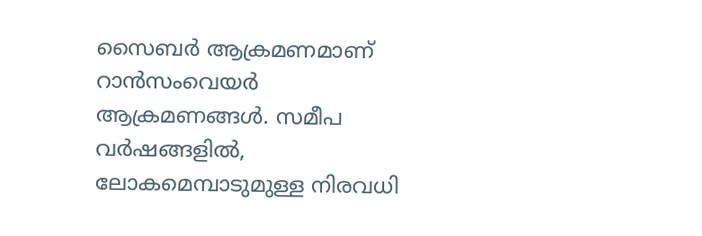സൈബർ ആക്രമണമാണ് റാൻസംവെയർ ആക്രമണങ്ങൾ. സമീപ വർഷങ്ങളിൽ, ലോകമെമ്പാടുമുള്ള നിരവധി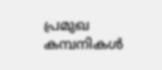പ്രമുഖ കമ്പനികൾ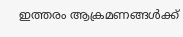ഇത്തരം ആക്രമണങ്ങൾക്ക്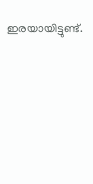ഇരയായിട്ടുണ്ട്.